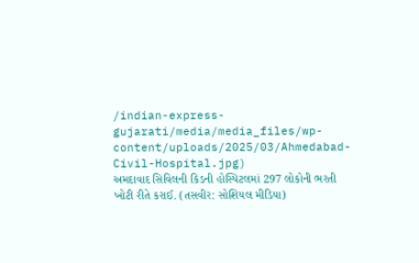/indian-express-gujarati/media/media_files/wp-content/uploads/2025/03/Ahmedabad-Civil-Hospital.jpg)
અમદાવાદ સિવિલની કિડની હોસ્પિટલમાં 297 લોકોની ભરતી ખોટી રીતે કરાઈ. (તસવીર: સોશિયલ મીડિયા)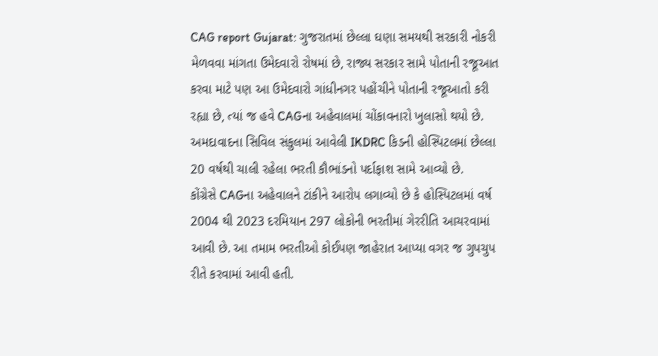CAG report Gujarat: ગુજરાતમાં છેલ્લા ઘણા સમયથી સરકારી નોકરી મેળવવા માંગતા ઉમેદવારો રોષમાં છે, રાજ્ય સરકાર સામે પોતાની રજૂઆત કરવા માટે પણ આ ઉમેદવારો ગાંધીનગર પહોંચીને પોતાની રજૂઆતો કરી રહ્યા છે, ત્યાં જ હવે CAGના અહેવાલમાં ચોંકાવનારો ખુલાસો થયો છે. અમદાવાદના સિવિલ સંકુલમાં આવેલી IKDRC કિડની હોસ્પિટલમાં છેલ્લા 20 વર્ષથી ચાલી રહેલા ભરતી કૌભાંડનો પર્દાફાશ સામે આવ્યો છે.
કોંગ્રેસે CAGના અહેવાલને ટાંકીને આરોપ લગાવ્યો છે કે હોસ્પિટલમાં વર્ષ 2004 થી 2023 દરમિયાન 297 લોકોની ભરતીમાં ગેરરીતિ આચરવામાં આવી છે. આ તમામ ભરતીઓ કોઈપણ જાહેરાત આપ્યા વગર જ ગુપચુપ રીતે કરવામાં આવી હતી.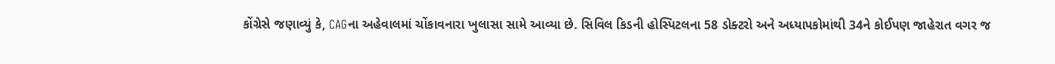કોંગ્રેસે જણાવ્યું કે, CAGના અહેવાલમાં ચોંકાવનારા ખુલાસા સામે આવ્યા છે. સિવિલ કિડની હોસ્પિટલના 58 ડોક્ટરો અને અધ્યાપકોમાંથી 34ને કોઈપણ જાહેરાત વગર જ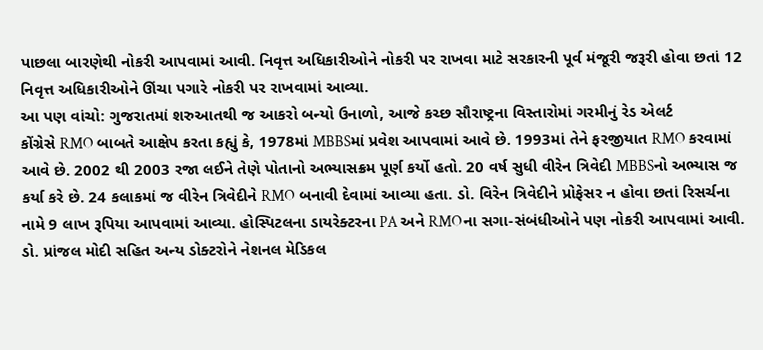પાછલા બારણેથી નોકરી આપવામાં આવી. નિવૃત્ત અધિકારીઓને નોકરી પર રાખવા માટે સરકારની પૂર્વ મંજૂરી જરૂરી હોવા છતાં 12 નિવૃત્ત અધિકારીઓને ઊંચા પગારે નોકરી પર રાખવામાં આવ્યા.
આ પણ વાંચો: ગુજરાતમાં શરુઆતથી જ આકરો બન્યો ઉનાળો, આજે કચ્છ સૌરાષ્ટ્રના વિસ્તારોમાં ગરમીનું રેડ એલર્ટ
કોંગ્રેસે RMO બાબતે આક્ષેપ કરતા કહ્યું કે, 1978માં MBBSમાં પ્રવેશ આપવામાં આવે છે. 1993માં તેને ફરજીયાત RMO કરવામાં આવે છે. 2002 થી 2003 રજા લઈને તેણે પોતાનો અભ્યાસક્રમ પૂર્ણ કર્યો હતો. 20 વર્ષ સુધી વીરેન ત્રિવેદી MBBSનો અભ્યાસ જ કર્યા કરે છે. 24 કલાકમાં જ વીરેન ત્રિવેદીને RMO બનાવી દેવામાં આવ્યા હતા. ડો. વિરેન ત્રિવેદીને પ્રોફેસર ન હોવા છતાં રિસર્ચના નામે 9 લાખ રૂપિયા આપવામાં આવ્યા. હોસ્પિટલના ડાયરેક્ટરના PA અને RMOના સગા-સંબંધીઓને પણ નોકરી આપવામાં આવી. ડો. પ્રાંજલ મોદી સહિત અન્ય ડોક્ટરોને નેશનલ મેડિકલ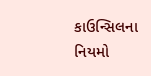કાઉન્સિલના નિયમો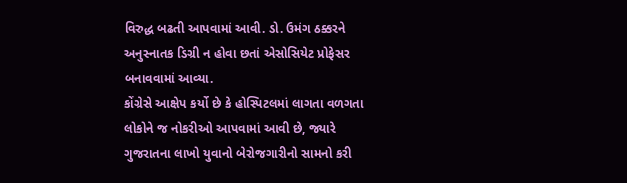વિરુદ્ધ બઢતી આપવામાં આવી. ડો. ઉમંગ ઠક્કરને અનુસ્નાતક ડિગ્રી ન હોવા છતાં એસોસિયેટ પ્રોફેસર બનાવવામાં આવ્યા.
કોંગ્રેસે આક્ષેપ કર્યો છે કે હોસ્પિટલમાં લાગતા વળગતા લોકોને જ નોકરીઓ આપવામાં આવી છે, જ્યારે ગુજરાતના લાખો યુવાનો બેરોજગારીનો સામનો કરી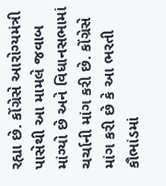રહ્યા છે. કોંગ્રેસે આરોગ્યમંત્રી પાસેથી આ મામલે જવાબ માંગ્યો છે અને વિધાનસભામાં ચર્ચાની માંગ કરી છે. કોંગ્રેસે માંગ કરી છે કે આ ભરતી કૌભાંડમાં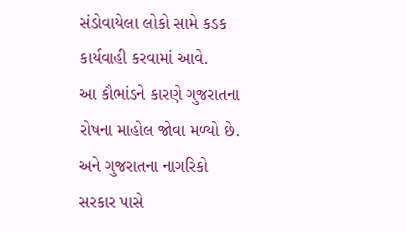સંડોવાયેલા લોકો સામે કડક કાર્યવાહી કરવામાં આવે.
આ કૌભાંડને કારણે ગુજરાતના રોષના માહોલ જોવા મળ્યો છે. અને ગુજરાતના નાગરિકો સરકાર પાસે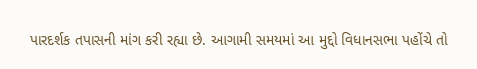પારદર્શક તપાસની માંગ કરી રહ્યા છે. આગામી સમયમાં આ મુદ્દો વિધાનસભા પહોંચે તો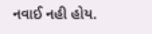નવાઈ નહી હોય.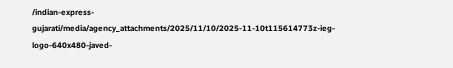/indian-express-gujarati/media/agency_attachments/2025/11/10/2025-11-10t115614773z-ieg-logo-640x480-javed-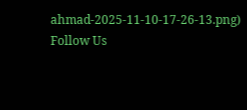ahmad-2025-11-10-17-26-13.png)
Follow Us